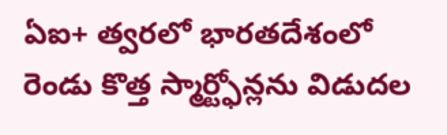ఏఐ+ త్వరలో భారతదేశంలో రెండు కొత్త స్మార్ట్ఫోన్లను విడుదల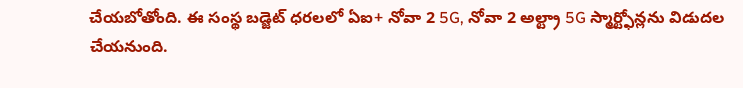చేయబోతోంది. ఈ సంస్థ బడ్జెట్ ధరలలో ఏఐ+ నోవా 2 5G, నోవా 2 అల్ట్రా 5G స్మార్ట్ఫోన్లను విడుదల చేయనుంది.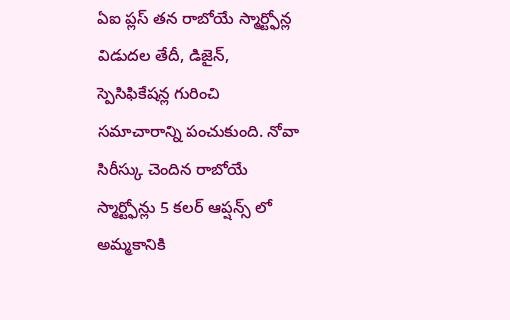ఏఐ ప్లస్ తన రాబోయే స్మార్ట్ఫోన్ల విడుదల తేదీ, డిజైన్, స్పెసిఫికేషన్ల గురించి సమాచారాన్ని పంచుకుంది. నోవా సిరీస్కు చెందిన రాబోయే స్మార్ట్ఫోన్లు 5 కలర్ ఆప్షన్స్ లో అమ్మకానికి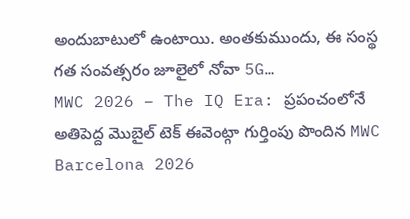అందుబాటులో ఉంటాయి. అంతకుముందు, ఈ సంస్థ గత సంవత్సరం జూలైలో నోవా 5G…
MWC 2026 – The IQ Era: ప్రపంచంలోనే అతిపెద్ద మొబైల్ టెక్ ఈవెంట్గా గుర్తింపు పొందిన MWC Barcelona 2026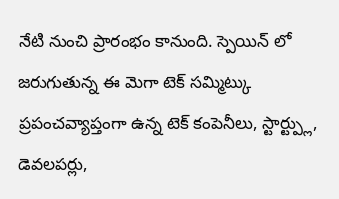నేటి నుంచి ప్రారంభం కానుంది. స్పెయిన్ లో జరుగుతున్న ఈ మెగా టెక్ సమ్మిట్కు ప్రపంచవ్యాప్తంగా ఉన్న టెక్ కంపెనీలు, స్టార్ట్ప్లు, డెవలపర్లు,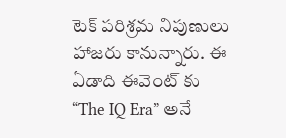టెక్ పరిశ్రమ నిపుణులు హాజరు కానున్నారు. ఈ ఏడాది ఈవెంట్ కు “The IQ Era” అనే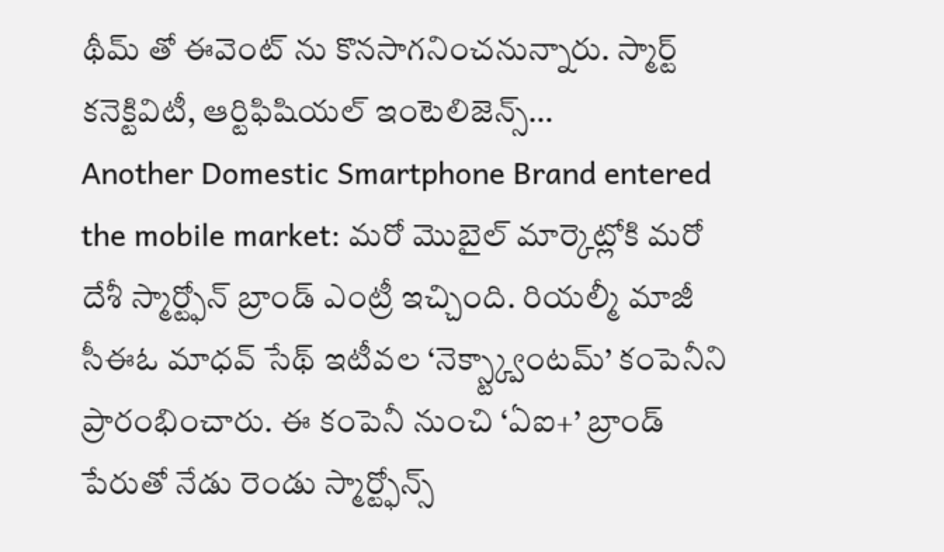థీమ్ తో ఈవెంట్ ను కొనసాగనించనున్నారు. స్మార్ట్ కనెక్టివిటీ, ఆర్టిఫిషియల్ ఇంటెలిజెన్స్…
Another Domestic Smartphone Brand entered the mobile market: మరో మొబైల్ మార్కెట్లోకి మరో దేశీ స్మార్ట్ఫోన్ బ్రాండ్ ఎంట్రీ ఇచ్చింది. రియల్మీ మాజీ సీఈఓ మాధవ్ సేథ్ ఇటీవల ‘నెక్స్ట్క్వాంటమ్’ కంపెనీని ప్రారంభించారు. ఈ కంపెనీ నుంచి ‘ఏఐ+’ బ్రాండ్ పేరుతో నేడు రెండు స్మార్ట్ఫోన్స్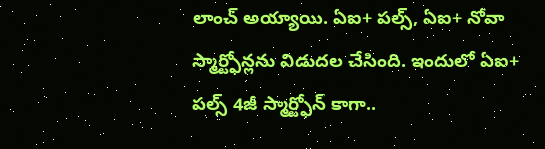లాంచ్ అయ్యాయి. ఏఐ+ పల్స్, ఏఐ+ నోవా స్మార్ట్ఫోన్లను విడుదల చేసింది. ఇందులో ఏఐ+ పల్స్ 4జీ స్మార్ట్ఫోన్ కాగా..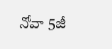నోవా 5జీ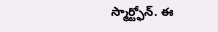స్మార్ట్ఫోన్. ఈ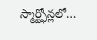స్మార్ట్ఫోన్లలో…